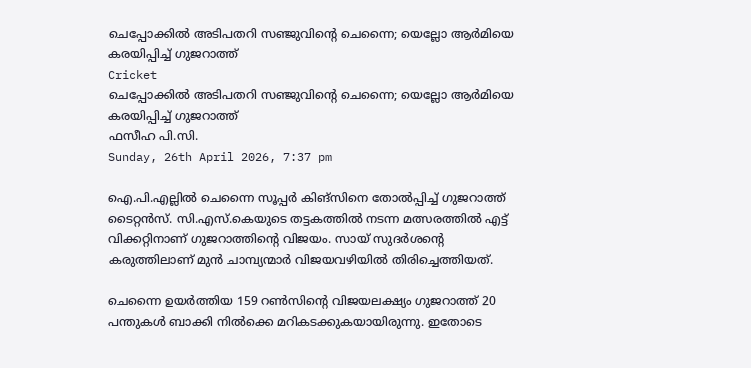ചെപ്പോക്കില്‍ അടിപതറി സഞ്ജുവിന്റെ ചെന്നൈ; യെല്ലോ ആര്‍മിയെ കരയിപ്പിച്ച് ഗുജറാത്ത്
Cricket
ചെപ്പോക്കില്‍ അടിപതറി സഞ്ജുവിന്റെ ചെന്നൈ; യെല്ലോ ആര്‍മിയെ കരയിപ്പിച്ച് ഗുജറാത്ത്
ഫസീഹ പി.സി.
Sunday, 26th April 2026, 7:37 pm

ഐ.പി.എല്ലില്‍ ചെന്നൈ സൂപ്പര്‍ കിങ്‌സിനെ തോല്‍പ്പിച്ച് ഗുജറാത്ത് ടൈറ്റന്‍സ്. സി.എസ്.കെയുടെ തട്ടകത്തില്‍ നടന്ന മത്സരത്തില്‍ എട്ട് വിക്കറ്റിനാണ് ഗുജറാത്തിന്റെ വിജയം. സായ് സുദര്‍ശന്റെ കരുത്തിലാണ് മുന്‍ ചാമ്പ്യന്മാര്‍ വിജയവഴിയില്‍ തിരിച്ചെത്തിയത്.

ചെന്നൈ ഉയര്‍ത്തിയ 159 റണ്‍സിന്റെ വിജയലക്ഷ്യം ഗുജറാത്ത് 20 പന്തുകള്‍ ബാക്കി നില്‍ക്കെ മറികടക്കുകയായിരുന്നു. ഇതോടെ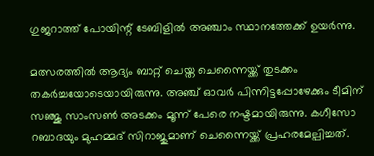ഗുജറാത്ത് പോയിന്റ് ടേബിളില്‍ അഞ്ചാം സ്ഥാനത്തേക്ക് ഉയര്‍ന്നു.

മത്സരത്തില്‍ ആദ്യം ബാറ്റ് ചെയ്ത ചെന്നൈയ്ക്ക് തുടക്കം തകര്‍ച്ചയോടെയായിരുന്നു. അഞ്ച് ഓവര്‍ പിന്നിട്ടപ്പോഴേക്കും ടീമിന് സഞ്ജു സാംസണ്‍ അടക്കം മൂന്ന് പേരെ നഷ്ടമായിരുന്നു. കഗീസോ റബാദയും മുഹമ്മദ് സിറാജുമാണ് ചെന്നൈയ്ക്ക് പ്രഹരമേല്പിച്ചത്.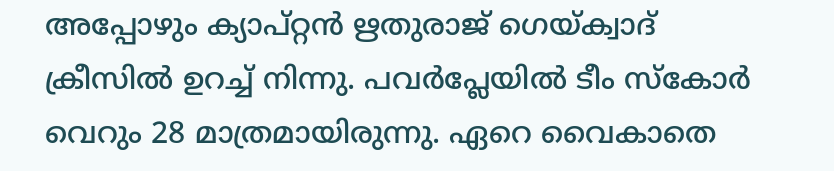അപ്പോഴും ക്യാപ്റ്റന്‍ ഋതുരാജ് ഗെയ്ക്വാദ് ക്രീസില്‍ ഉറച്ച് നിന്നു. പവര്‍പ്ലേയില്‍ ടീം സ്‌കോര്‍ വെറും 28 മാത്രമായിരുന്നു. ഏറെ വൈകാതെ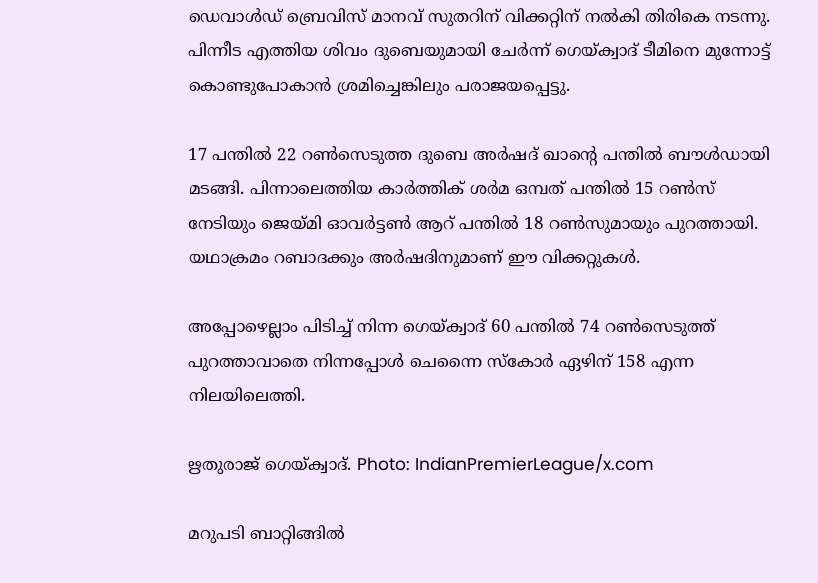ഡെവാള്‍ഡ് ബ്രെവിസ് മാനവ് സുതറിന് വിക്കറ്റിന് നല്‍കി തിരികെ നടന്നു. പിന്നീട എത്തിയ ശിവം ദുബെയുമായി ചേര്‍ന്ന് ഗെയ്ക്വാദ് ടീമിനെ മുന്നോട്ട് കൊണ്ടുപോകാന്‍ ശ്രമിച്ചെങ്കിലും പരാജയപ്പെട്ടു.

17 പന്തില്‍ 22 റണ്‍സെടുത്ത ദുബെ അര്‍ഷദ് ഖാന്റെ പന്തില്‍ ബൗള്‍ഡായി മടങ്ങി. പിന്നാലെത്തിയ കാര്‍ത്തിക് ശര്‍മ ഒമ്പത് പന്തില്‍ 15 റണ്‍സ് നേടിയും ജെയ്മി ഓവര്‍ട്ടണ്‍ ആറ് പന്തില്‍ 18 റണ്‍സുമായും പുറത്തായി. യഥാക്രമം റബാദക്കും അര്‍ഷദിനുമാണ് ഈ വിക്കറ്റുകള്‍.

അപ്പോഴെല്ലാം പിടിച്ച് നിന്ന ഗെയ്ക്വാദ് 60 പന്തില്‍ 74 റണ്‍സെടുത്ത് പുറത്താവാതെ നിന്നപ്പോള്‍ ചെന്നൈ സ്‌കോര്‍ ഏഴിന് 158 എന്ന നിലയിലെത്തി.

ഋതുരാജ് ഗെയ്ക്വാദ്. Photo: IndianPremierLeague/x.com

മറുപടി ബാറ്റിങ്ങില്‍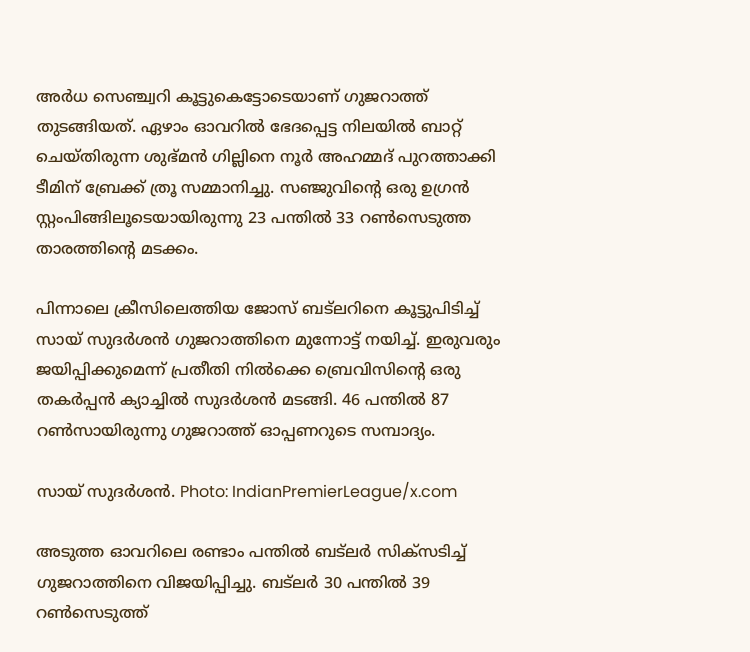അര്‍ധ സെഞ്ച്വറി കൂട്ടുകെട്ടോടെയാണ് ഗുജറാത്ത് തുടങ്ങിയത്. ഏഴാം ഓവറില്‍ ഭേദപ്പെട്ട നിലയില്‍ ബാറ്റ് ചെയ്തിരുന്ന ശുഭ്മന്‍ ഗില്ലിനെ നൂര്‍ അഹമ്മദ് പുറത്താക്കി ടീമിന് ബ്രേക്ക് ത്രൂ സമ്മാനിച്ചു. സഞ്ജുവിന്റെ ഒരു ഉഗ്രന്‍ സ്റ്റംപിങ്ങിലൂടെയായിരുന്നു 23 പന്തില്‍ 33 റണ്‍സെടുത്ത താരത്തിന്റെ മടക്കം.

പിന്നാലെ ക്രീസിലെത്തിയ ജോസ് ബട്‌ലറിനെ കൂട്ടുപിടിച്ച് സായ് സുദര്‍ശന്‍ ഗുജറാത്തിനെ മുന്നോട്ട് നയിച്ച്. ഇരുവരും ജയിപ്പിക്കുമെന്ന് പ്രതീതി നില്‍ക്കെ ബ്രെവിസിന്റെ ഒരു തകര്‍പ്പന്‍ ക്യാച്ചില്‍ സുദര്‍ശന്‍ മടങ്ങി. 46 പന്തില്‍ 87 റണ്‍സായിരുന്നു ഗുജറാത്ത് ഓപ്പണറുടെ സമ്പാദ്യം.

സായ് സുദർശൻ. Photo: IndianPremierLeague/x.com

അടുത്ത ഓവറിലെ രണ്ടാം പന്തില്‍ ബട്‌ലര്‍ സിക്‌സടിച്ച് ഗുജറാത്തിനെ വിജയിപ്പിച്ചു. ബട്‌ലര്‍ 30 പന്തില്‍ 39 റണ്‍സെടുത്ത്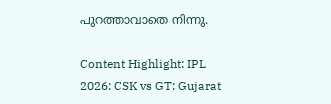പുറത്താവാതെ നിന്നു.

Content Highlight: IPL 2026: CSK vs GT: Gujarat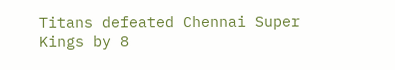Titans defeated Chennai Super Kings by 8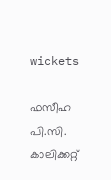wickets

ഫസീഹ പി.സി.
കാലിക്കറ്റ്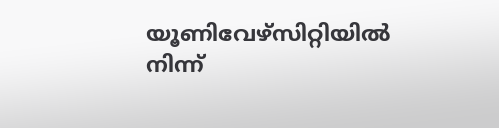യൂണിവേഴ്‌സിറ്റിയില്‍ നിന്ന്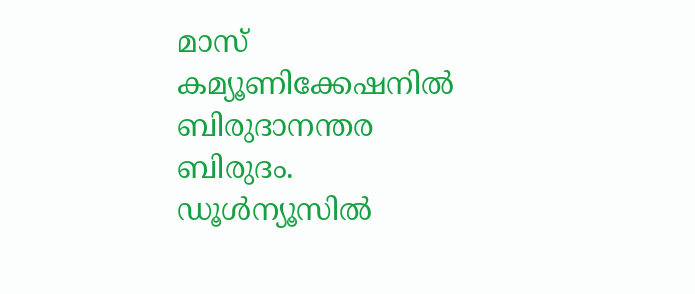മാസ് കമ്യൂണിക്കേഷനില്‍ ബിരുദാനന്തര ബിരുദം. ഡൂള്‍ന്യൂസില്‍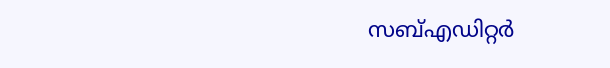സബ്എഡിറ്റര്‍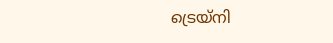ട്രെയ്‌നി